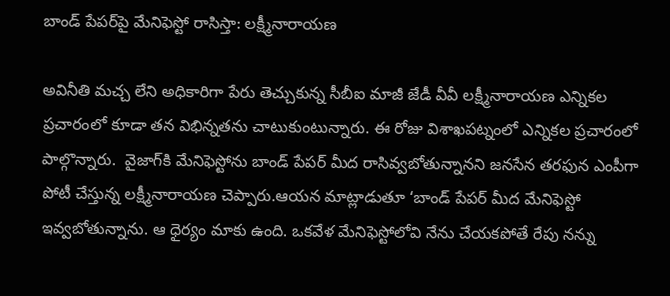బాండ్‌ పేపర్‌పై మేనిఫెస్టో రాసిస్తా: లక్ష్మీనారాయణ

అవినీతి మచ్చ లేని అధికారిగా పేరు తెచ్చుకున్న సీబీఐ మాజీ జేడీ వీవీ లక్ష్మీనారాయణ ఎన్నికల ప్రచారంలో కూడా తన విభిన్నతను చాటుకుంటున్నారు. ఈ రోజు విశాఖపట్నంలో ఎన్నికల ప్రచారంలో పాల్గొన్నారు.  వైజాగ్‌కి మేనిఫెస్టోను బాండ్‌ పేపర్‌ మీద రాసివ్వబోతున్నానని జనసేన తరఫున ఎంపీగా పోటీ చేస్తున్న లక్ష్మీనారాయణ చెప్పారు.ఆయన మాట్లాడుతూ ‘బాండ్ పేపర్ మీద మేనిఫెస్టో ఇవ్వబోతున్నాను. ఆ ధైర్యం మాకు ఉంది. ఒకవేళ మేనిఫెస్టోలోవి నేను చేయకపోతే రేపు నన్ను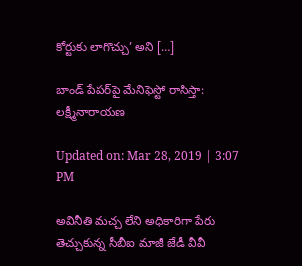కోర్టుకు లాగొచ్చు’ అని […]

బాండ్‌ పేపర్‌పై మేనిఫెస్టో రాసిస్తా: లక్ష్మీనారాయణ

Updated on: Mar 28, 2019 | 3:07 PM

అవినీతి మచ్చ లేని అధికారిగా పేరు తెచ్చుకున్న సీబీఐ మాజీ జేడీ వీవీ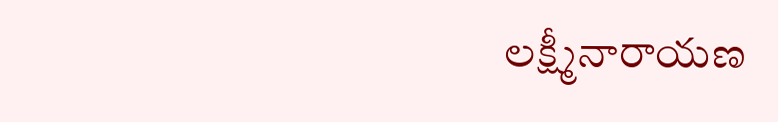లక్ష్మీనారాయణ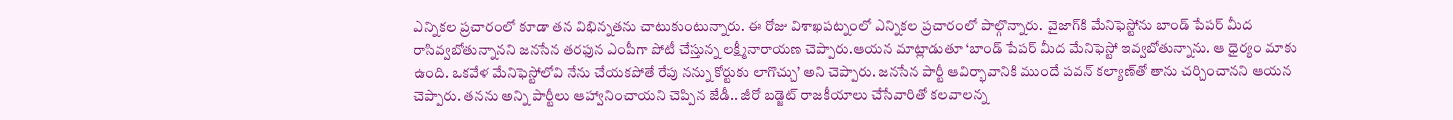ఎన్నికల ప్రచారంలో కూడా తన విభిన్నతను చాటుకుంటున్నారు. ఈ రోజు విశాఖపట్నంలో ఎన్నికల ప్రచారంలో పాల్గొన్నారు.  వైజాగ్‌కి మేనిఫెస్టోను బాండ్‌ పేపర్‌ మీద రాసివ్వబోతున్నానని జనసేన తరఫున ఎంపీగా పోటీ చేస్తున్న లక్ష్మీనారాయణ చెప్పారు.ఆయన మాట్లాడుతూ ‘బాండ్ పేపర్ మీద మేనిఫెస్టో ఇవ్వబోతున్నాను. ఆ ధైర్యం మాకు ఉంది. ఒకవేళ మేనిఫెస్టోలోవి నేను చేయకపోతే రేపు నన్ను కోర్టుకు లాగొచ్చు’ అని చెప్పారు. జనసేన పార్టీ ఆవిర్భావానికి ముందే పవన్‌ కల్యాణ్‌తో తాను చర్చించానని ఆయన చెప్పారు. తనను అన్ని పార్టీలు ఆహ్వానించాయని చెప్పిన జేడీ.. జీరో బడ్జెట్ రాజకీయాలు చేసేవారితో కలవాలన్న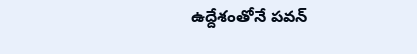ఉద్దేశంతోనే పవన్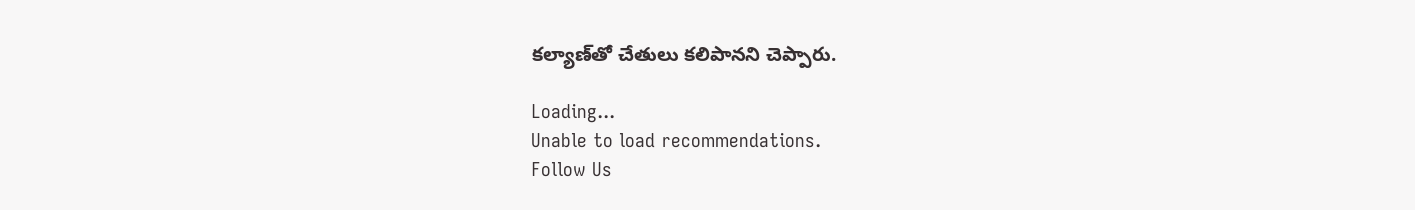కల్యాణ్‌తో చేతులు కలిపానని చెప్పారు.

Loading...
Unable to load recommendations.
Follow Us